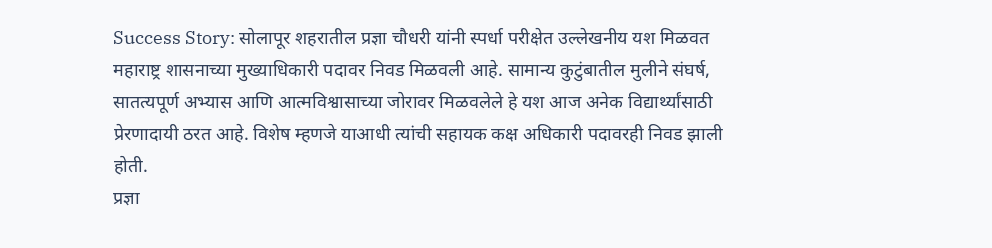Success Story: सोलापूर शहरातील प्रज्ञा चौधरी यांनी स्पर्धा परीक्षेत उल्लेखनीय यश मिळवत महाराष्ट्र शासनाच्या मुख्याधिकारी पदावर निवड मिळवली आहे. सामान्य कुटुंबातील मुलीने संघर्ष, सातत्यपूर्ण अभ्यास आणि आत्मविश्वासाच्या जोरावर मिळवलेले हे यश आज अनेक विद्यार्थ्यांसाठी प्रेरणादायी ठरत आहे. विशेष म्हणजे याआधी त्यांची सहायक कक्ष अधिकारी पदावरही निवड झाली होती.
प्रज्ञा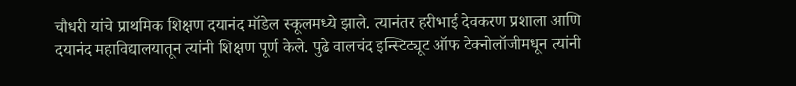चौधरी यांचे प्राथमिक शिक्षण दयानंद मॉडेल स्कूलमध्ये झाले. त्यानंतर हरीभाई देवकरण प्रशाला आणि दयानंद महाविद्यालयातून त्यांनी शिक्षण पूर्ण केले. पुढे वालचंद इन्स्टिट्यूट ऑफ टेक्नोलॉजीमधून त्यांनी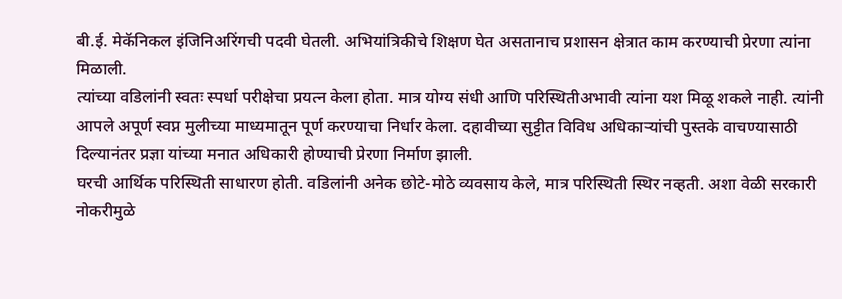बी.ई. मेकॅनिकल इंजिनिअरिंगची पदवी घेतली. अभियांत्रिकीचे शिक्षण घेत असतानाच प्रशासन क्षेत्रात काम करण्याची प्रेरणा त्यांना मिळाली.
त्यांच्या वडिलांनी स्वतः स्पर्धा परीक्षेचा प्रयत्न केला होता. मात्र योग्य संधी आणि परिस्थितीअभावी त्यांना यश मिळू शकले नाही. त्यांनी आपले अपूर्ण स्वप्न मुलीच्या माध्यमातून पूर्ण करण्याचा निर्धार केला. दहावीच्या सुट्टीत विविध अधिकाऱ्यांची पुस्तके वाचण्यासाठी दिल्यानंतर प्रज्ञा यांच्या मनात अधिकारी होण्याची प्रेरणा निर्माण झाली.
घरची आर्थिक परिस्थिती साधारण होती. वडिलांनी अनेक छोटे-मोठे व्यवसाय केले, मात्र परिस्थिती स्थिर नव्हती. अशा वेळी सरकारी नोकरीमुळे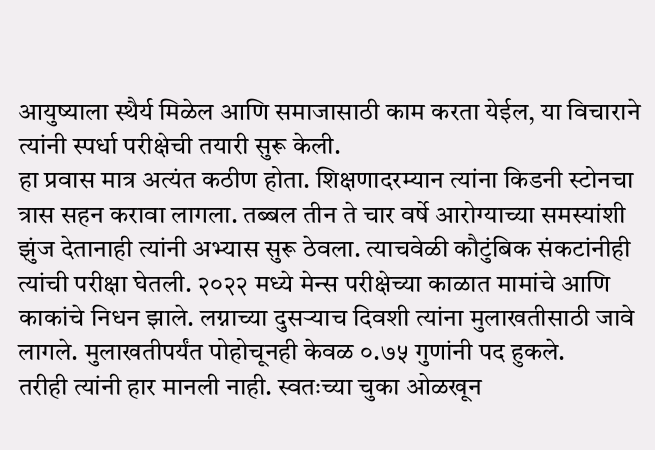आयुष्याला स्थैर्य मिळेल आणि समाजासाठी काम करता येईल, या विचाराने त्यांनी स्पर्धा परीक्षेची तयारी सुरू केली.
हा प्रवास मात्र अत्यंत कठीण होता. शिक्षणादरम्यान त्यांना किडनी स्टोनचा त्रास सहन करावा लागला. तब्बल तीन ते चार वर्षे आरोग्याच्या समस्यांशी झुंज देतानाही त्यांनी अभ्यास सुरू ठेवला. त्याचवेळी कौटुंबिक संकटांनीही त्यांची परीक्षा घेतली. २०२२ मध्ये मेन्स परीक्षेच्या काळात मामांचे आणि काकांचे निधन झाले. लग्नाच्या दुसऱ्याच दिवशी त्यांना मुलाखतीसाठी जावे लागले. मुलाखतीपर्यंत पोहोचूनही केवळ ०.७५ गुणांनी पद हुकले.
तरीही त्यांनी हार मानली नाही. स्वतःच्या चुका ओळखून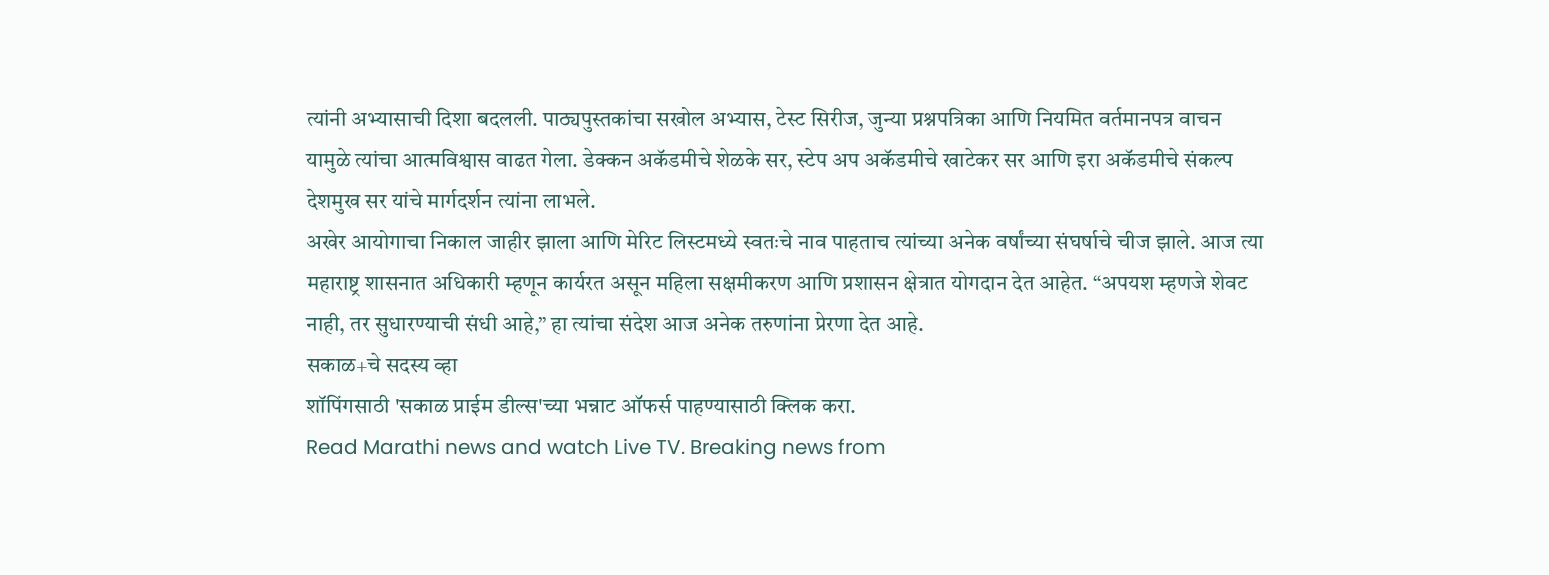त्यांनी अभ्यासाची दिशा बदलली. पाठ्यपुस्तकांचा सखोल अभ्यास, टेस्ट सिरीज, जुन्या प्रश्नपत्रिका आणि नियमित वर्तमानपत्र वाचन यामुळे त्यांचा आत्मविश्वास वाढत गेला. डेक्कन अकॅडमीचे शेळके सर, स्टेप अप अकॅडमीचे खाटेकर सर आणि इरा अकॅडमीचे संकल्प देशमुख सर यांचे मार्गदर्शन त्यांना लाभले.
अखेर आयोगाचा निकाल जाहीर झाला आणि मेरिट लिस्टमध्ये स्वतःचे नाव पाहताच त्यांच्या अनेक वर्षांच्या संघर्षाचे चीज झाले. आज त्या महाराष्ट्र शासनात अधिकारी म्हणून कार्यरत असून महिला सक्षमीकरण आणि प्रशासन क्षेत्रात योगदान देत आहेत. “अपयश म्हणजे शेवट नाही, तर सुधारण्याची संधी आहे,” हा त्यांचा संदेश आज अनेक तरुणांना प्रेरणा देत आहे.
सकाळ+चे सदस्य व्हा
शॉपिंगसाठी 'सकाळ प्राईम डील्स'च्या भन्नाट ऑफर्स पाहण्यासाठी क्लिक करा.
Read Marathi news and watch Live TV. Breaking news from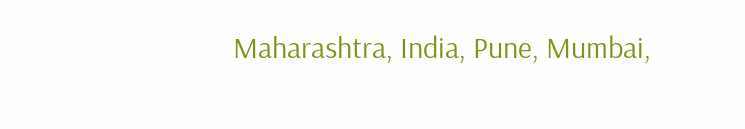Maharashtra, India, Pune, Mumbai,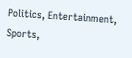Politics, Entertainment, Sports,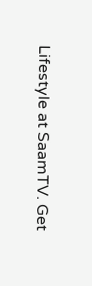Lifestyle at SaamTV. Get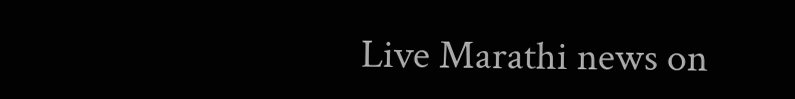Live Marathi news on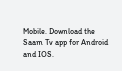Mobile. Download the Saam Tv app for Android and IOS.